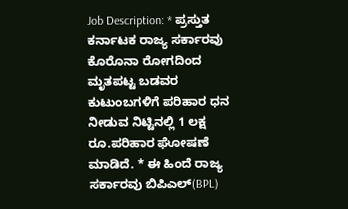Job Description: * ಪ್ರಸ್ತುತ ಕರ್ನಾಟಕ ರಾಜ್ಯ ಸರ್ಕಾರವು ಕೊರೊನಾ ರೋಗದಿಂದ ಮೃತಪಟ್ಟ ಬಡವರ ಕುಟುಂಬಗಳಿಗೆ ಪರಿಹಾರ ಧನ ನೀಡುವ ನಿಟ್ಟಿನಲ್ಲಿ 1 ಲಕ್ಷ ರೂ.ಪರಿಹಾರ ಘೋಷಣೆ ಮಾಡಿದೆ. * ಈ ಹಿಂದೆ ರಾಜ್ಯ ಸರ್ಕಾರವು ಬಿಪಿಎಲ್(BPL)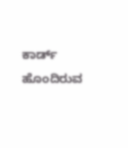ಕಾರ್ಡ್ ಹೊಂದಿರುವ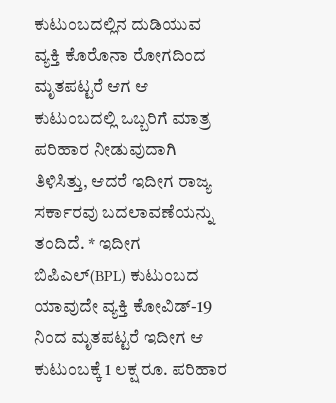ಕುಟುಂಬದಲ್ಲಿನ ದುಡಿಯುವ ವ್ಯಕ್ತಿ ಕೊರೊನಾ ರೋಗದಿಂದ ಮೃತಪಟ್ಟರೆ ಆಗ ಆ ಕುಟುಂಬದಲ್ಲಿ ಒಬ್ಬರಿಗೆ ಮಾತ್ರ ಪರಿಹಾರ ನೀಡುವುದಾಗಿ ತಿಳಿಸಿತ್ತು, ಆದರೆ ಇದೀಗ ರಾಜ್ಯ ಸರ್ಕಾರವು ಬದಲಾವಣೆಯನ್ನು ತಂದಿದೆ. * ಇದೀಗ ಬಿಪಿಎಲ್(BPL) ಕುಟುಂಬದ ಯಾವುದೇ ವ್ಯಕ್ತಿ ಕೋವಿಡ್-19 ನಿಂದ ಮೃತಪಟ್ಟರೆ ಇದೀಗ ಆ ಕುಟುಂಬಕ್ಕೆ 1 ಲಕ್ಷ ರೂ. ಪರಿಹಾರ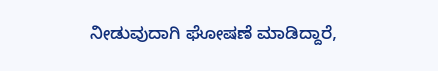ನೀಡುವುದಾಗಿ ಘೋಷಣೆ ಮಾಡಿದ್ದಾರೆ,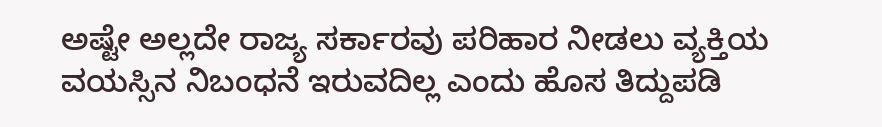ಅಷ್ಟೇ ಅಲ್ಲದೇ ರಾಜ್ಯ ಸರ್ಕಾರವು ಪರಿಹಾರ ನೀಡಲು ವ್ಯಕ್ತಿಯ ವಯಸ್ಸಿನ ನಿಬಂಧನೆ ಇರುವದಿಲ್ಲ ಎಂದು ಹೊಸ ತಿದ್ದುಪಡಿ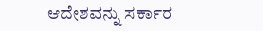ಆದೇಶವನ್ನು ಸರ್ಕಾರ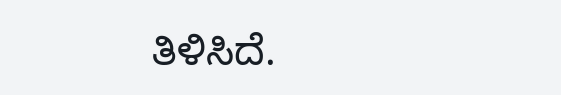ತಿಳಿಸಿದೆ.